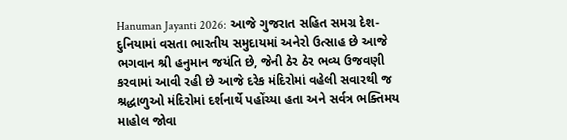Hanuman Jayanti 2026: આજે ગુજરાત સહિત સમગ્ર દેશ-દુનિયામાં વસતા ભારતીય સમુદાયમાં અનેરો ઉત્સાહ છે આજે ભગવાન શ્રી હનુમાન જયંતિ છે, જેની ઠેર ઠેર ભવ્ય ઉજવણી કરવામાં આવી રહી છે આજે દરેક મંદિરોમાં વહેલી સવારથી જ શ્રદ્ધાળુઓ મંદિરોમાં દર્શનાર્થે પહોંચ્યા હતા અને સર્વત્ર ભક્તિમય માહોલ જોવા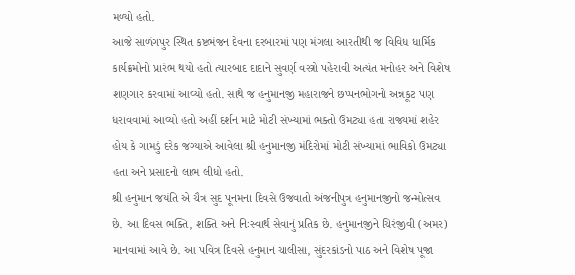મળ્યો હતો.
આજે સાળંગપુર સ્થિત કષ્ટભંજન દેવના દરબારમાં પણ મંગલા આરતીથી જ વિવિધ ધાર્મિક કાર્યક્રમોનો પ્રારંભ થયો હતો ત્યારબાદ દાદાને સુવર્ણ વસ્ત્રો પહેરાવી અત્યંત મનોહર અને વિશેષ શણગાર કરવામાં આવ્યો હતો. સાથે જ હનુમાનજી મહારાજને છપ્પનભોગનો અન્નકૂટ પણ ધરાવવામાં આવ્યો હતો અહીં દર્શન માટે મોટી સંખ્યામાં ભક્તો ઉમટ્યા હતા રાજ્યમાં શહેર હોય કે ગામડું દરેક જગ્યાએ આવેલા શ્રી હનુમાનજી મંદિરોમાં મોટી સંખ્યામાં ભાવિકો ઉમટ્યા હતા અને પ્રસાદનો લાભ લીધો હતો.
શ્રી હનુમાન જયંતિ એ ચૈત્ર સુદ પૂનમના દિવસે ઉજવાતો અંજનીપુત્ર હનુમાનજીનો જન્મોત્સવ છે. આ દિવસ ભક્તિ, શક્તિ અને નિઃસ્વાર્થ સેવાનું પ્રતિક છે. હનુમાનજીને ચિરંજીવી (અમર) માનવામાં આવે છે. આ પવિત્ર દિવસે હનુમાન ચાલીસા, સુંદરકાંડનો પાઠ અને વિશેષ પૂજા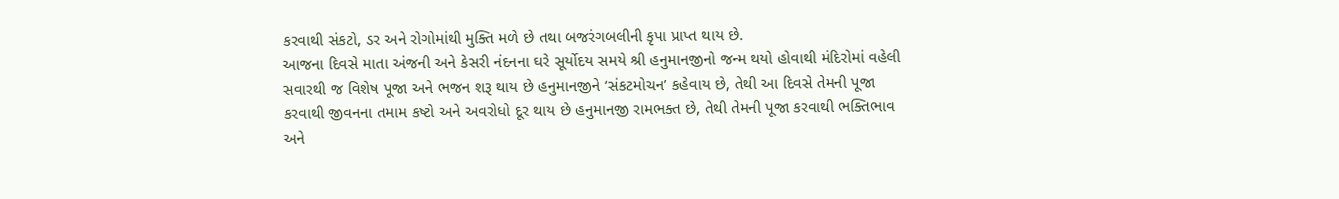કરવાથી સંકટો, ડર અને રોગોમાંથી મુક્તિ મળે છે તથા બજરંગબલીની કૃપા પ્રાપ્ત થાય છે.
આજના દિવસે માતા અંજની અને કેસરી નંદનના ઘરે સૂર્યોદય સમયે શ્રી હનુમાનજીનો જન્મ થયો હોવાથી મંદિરોમાં વહેલી સવારથી જ વિશેષ પૂજા અને ભજન શરૂ થાય છે હનુમાનજીને ‘સંકટમોચન’ કહેવાય છે, તેથી આ દિવસે તેમની પૂજા કરવાથી જીવનના તમામ કષ્ટો અને અવરોધો દૂર થાય છે હનુમાનજી રામભક્ત છે, તેથી તેમની પૂજા કરવાથી ભક્તિભાવ અને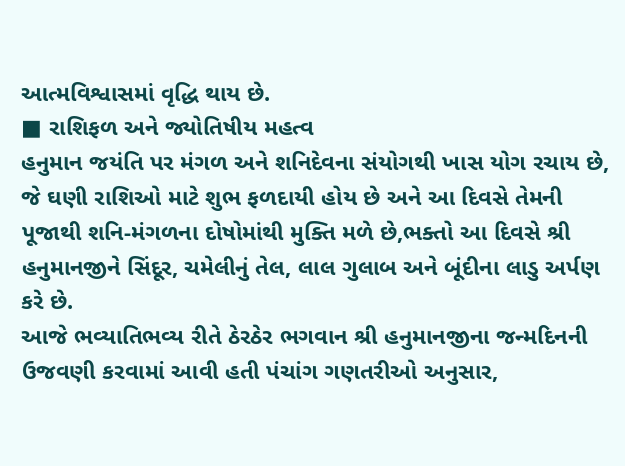આત્મવિશ્વાસમાં વૃદ્ધિ થાય છે.
■ રાશિફળ અને જ્યોતિષીય મહત્વ
હનુમાન જયંતિ પર મંગળ અને શનિદેવના સંયોગથી ખાસ યોગ રચાય છે, જે ઘણી રાશિઓ માટે શુભ ફળદાયી હોય છે અને આ દિવસે તેમની પૂજાથી શનિ-મંગળના દોષોમાંથી મુક્તિ મળે છે,ભક્તો આ દિવસે શ્રી હનુમાનજીને સિંદૂર, ચમેલીનું તેલ, લાલ ગુલાબ અને બૂંદીના લાડુ અર્પણ કરે છે.
આજે ભવ્યાતિભવ્ય રીતે ઠેરઠેર ભગવાન શ્રી હનુમાનજીના જન્મદિનની ઉજવણી કરવામાં આવી હતી પંચાંગ ગણતરીઓ અનુસાર,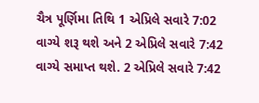ચૈત્ર પૂર્ણિમા તિથિ 1 એપ્રિલે સવારે 7:02 વાગ્યે શરૂ થશે અને 2 એપ્રિલે સવારે 7:42 વાગ્યે સમાપ્ત થશે. 2 એપ્રિલે સવારે 7:42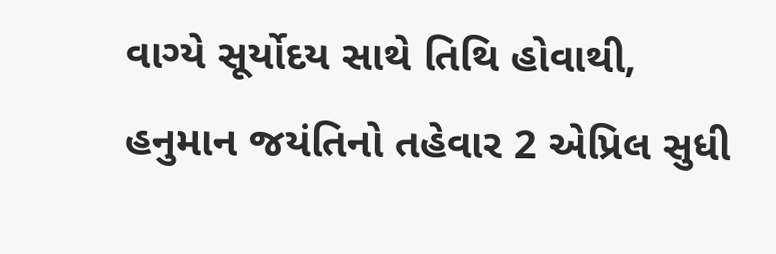વાગ્યે સૂર્યોદય સાથે તિથિ હોવાથી, હનુમાન જયંતિનો તહેવાર 2 એપ્રિલ સુધી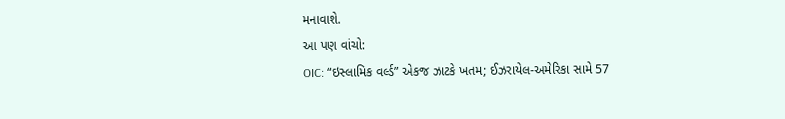મનાવાશે.
આ પણ વાંચો:
OIC: “ઇસ્લામિક વર્લ્ડ” એકજ ઝાટકે ખતમ; ઈઝરાયેલ-અમેરિકા સામે 57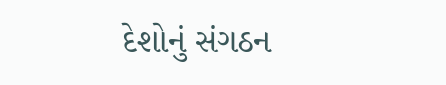દેશોનું સંગઠન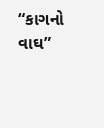“કાગનો વાઘ”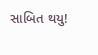સાબિત થયુ!